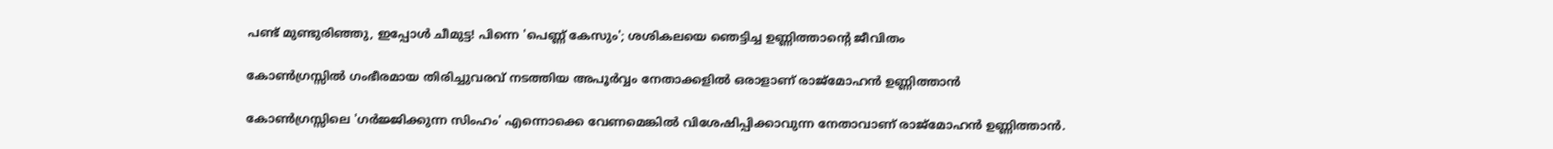പണ്ട് മുണ്ടുരിഞ്ഞു, ഇപ്പോള്‍ ചീമുട്ട! പിന്നെ 'പെണ്ണ് കേസും'; ശശികലയെ ഞെട്ടിച്ച ഉണ്ണിത്താന്റെ ജീവിതം

കോണ്‍ഗ്രസ്സില്‍ ഗംഭീരമായ തിരിച്ചുവരവ് നടത്തിയ അപൂര്‍വ്വം നേതാക്കളില്‍ ഒരാളാണ് രാജ്മോഹന്‍ ഉണ്ണിത്താന്‍

കോണ്‍ഗ്രസ്സിലെ 'ഗര്‍ജ്ജിക്കുന്ന സിംഹം' എന്നൊക്കെ വേണമെങ്കില്‍ വിശേഷിപ്പിക്കാവുന്ന നേതാവാണ് രാജ്‌മോഹന്‍ ഉണ്ണിത്താന്‍.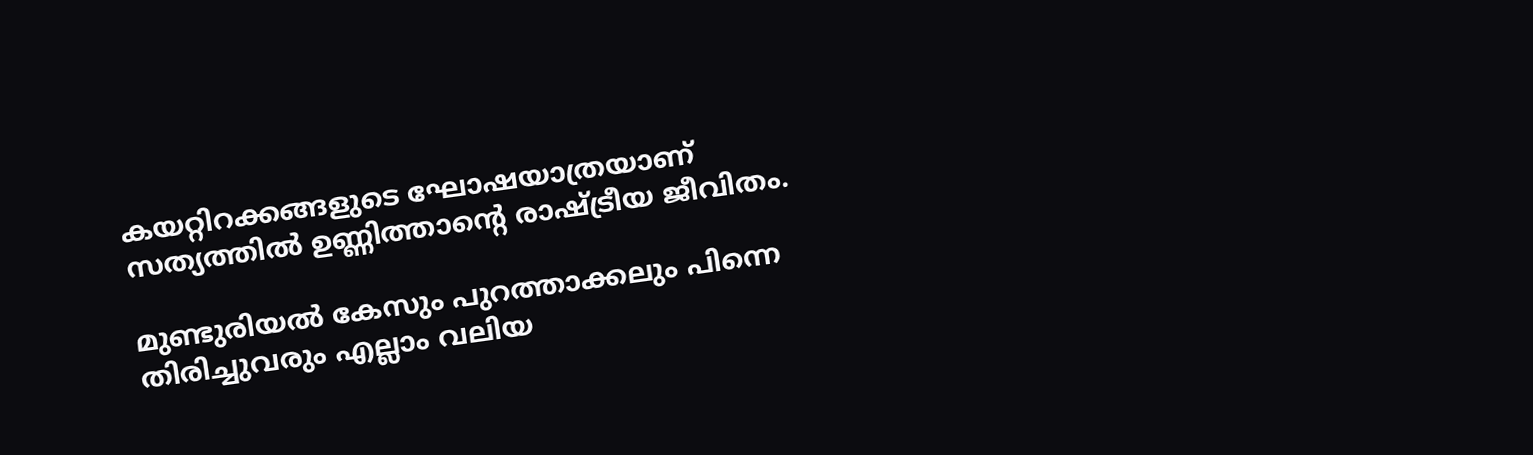കയറ്റിറക്കങ്ങളുടെ ഘോഷയാത്രയാണ് സത്യത്തില്‍ ഉണ്ണിത്താന്റെ രാഷ്ട്രീയ ജീവിതം.

മുണ്ടുരിയല്‍ കേസും പുറത്താക്കലും പിന്നെ തിരിച്ചുവരും എല്ലാം വലിയ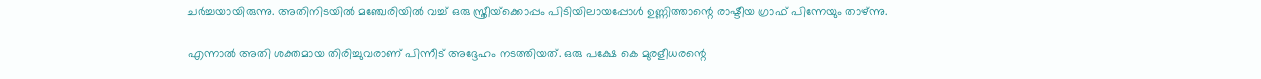ചര്‍ച്ചയായിരുന്നു. അതിനിടയില്‍ മഞ്ചേരിയില്‍ വച്ച് ഒരു സ്ത്രീയ്‌ക്കൊപ്പം പിടിയിലായപ്പോള്‍ ഉണ്ണിത്താന്റെ രാഷ്ടീയ ഗ്രാഫ് പിന്നേയും താഴ്ന്നു.

എന്നാല്‍ അതി ശക്തമായ തിരിച്ചുവരാണ് പിന്നീട് അദ്ദേഹം നടത്തിയത്. ഒരു പക്ഷേ കെ മുരളീധരന്റെ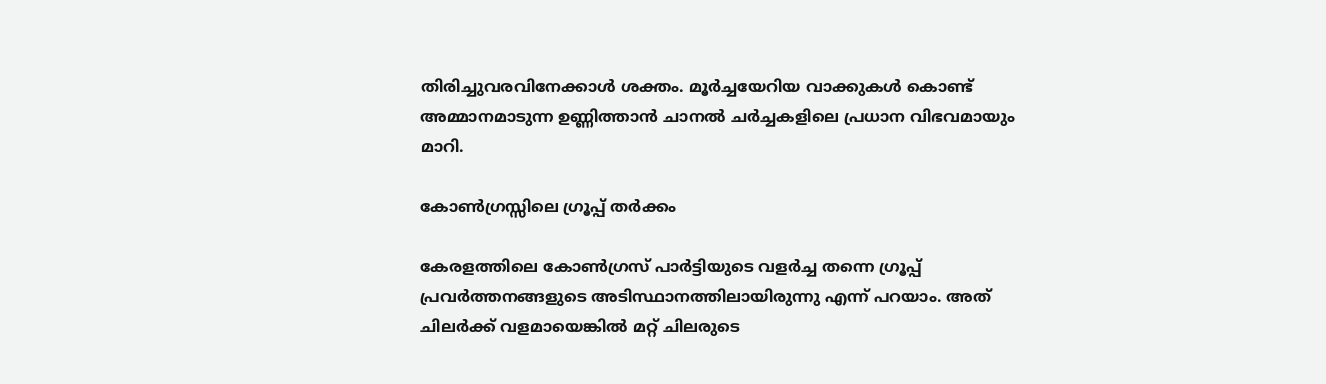തിരിച്ചുവരവിനേക്കാള്‍ ശക്തം. മൂര്‍ച്ചയേറിയ വാക്കുകള്‍ കൊണ്ട് അമ്മാനമാടുന്ന ഉണ്ണിത്താന്‍ ചാനല്‍ ചര്‍ച്ചകളിലെ പ്രധാന വിഭവമായും മാറി.

കോണ്‍ഗ്രസ്സിലെ ഗ്രൂപ്പ് തര്‍ക്കം

കേരളത്തിലെ കോണ്‍ഗ്രസ് പാര്‍ട്ടിയുടെ വളര്‍ച്ച തന്നെ ഗ്രൂപ്പ് പ്രവര്‍ത്തനങ്ങളുടെ അടിസ്ഥാനത്തിലായിരുന്നു എന്ന് പറയാം. അത് ചിലര്‍ക്ക് വളമായെങ്കില്‍ മറ്റ് ചിലരുടെ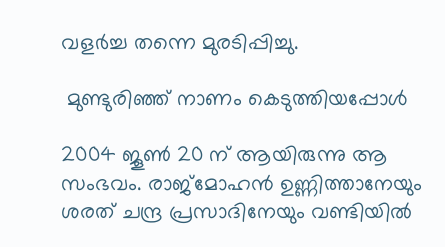വളര്‍ച്ച തന്നെ മുരടിപ്പിച്ചു.

 മുണ്ടുരിഞ്ഞ് നാണം കെടുത്തിയപ്പോള്‍

2004 ജൂണ്‍ 20 ന് ആയിരുന്നു ആ സംഭവം. രാജ്‌മോഹന്‍ ഉണ്ണിത്താനേയും ശരത് ചന്ദ്ര പ്രസാദിനേയും വണ്ടിയില്‍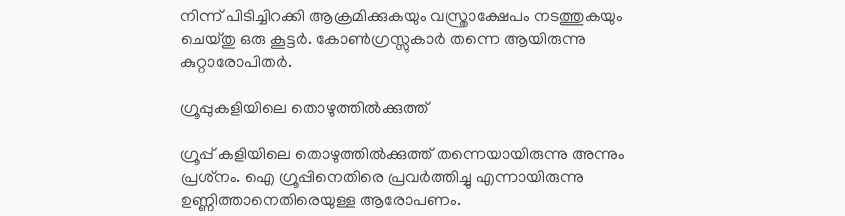നിന്ന് പിടിച്ചിറക്കി ആക്രമിക്കുകയും വസ്ത്രാക്ഷേപം നടത്തുകയും ചെയ്തു ഒരു കൂട്ടര്‍. കോണ്‍ഗ്രസ്സുകാര്‍ തന്നെ ആയിരുന്നു കുറ്റാരോപിതര്‍.

ഗ്രൂപ്പുകളിയിലെ തൊഴുത്തില്‍ക്കുത്ത്

ഗ്രൂപ്പ് കളിയിലെ തൊഴുത്തില്‍ക്കുത്ത് തന്നെയായിരുന്നു അന്നും പ്രശ്‌നം. ഐ ഗ്രൂപ്പിനെതിരെ പ്രവര്‍ത്തിച്ചു എന്നായിരുന്നു ഉണ്ണിത്താനെതിരെയുള്ള ആരോപണം.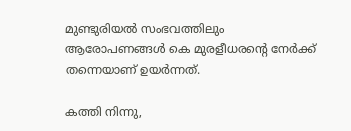മുണ്ടുരിയല്‍ സംഭവത്തിലും ആരോപണങ്ങള്‍ കെ മുരളീധരന്റെ നേര്‍ക്ക് തന്നെയാണ് ഉയര്‍ന്നത്.

കത്തി നിന്നു,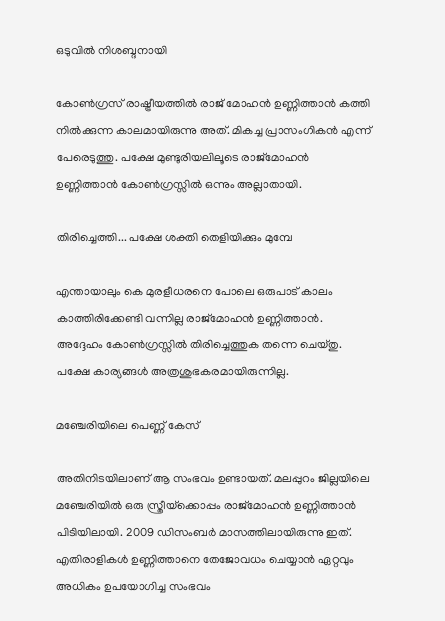ഒടുവില്‍ നിശബ്ദനായി

കോണ്‍ഗ്രസ് രാഷ്ട്രീയത്തില്‍ രാജ് മോഹന്‍ ഉണ്ണിത്താന്‍ കത്തി നില്‍ക്കുന്ന കാലമായിരുന്നു അത്. മികച്ച പ്രാസംഗികന്‍ എന്ന് പേരെടുത്തു. പക്ഷേ മുണ്ടുരിയലിലൂടെ രാജ്‌മോഹന്‍ ഉണ്ണിത്താന്‍ കോണ്‍ഗ്രസ്സില്‍ ഒന്നും അല്ലാതായി.

തിരിച്ചെത്തി... പക്ഷേ ശക്തി തെളിയിക്കും മുമ്പേ

എന്തായാലും കെ മുരളീധരനെ പോലെ ഒരുപാട് കാലം കാത്തിരിക്കേണ്ടി വന്നില്ല രാജ്‌മോഹന്‍ ഉണ്ണിത്താൻ. അദ്ദേഹം കോണ്‍ഗ്രസ്സില്‍ തിരിച്ചെത്തുക തന്നെ ചെയ്തു. പക്ഷേ കാര്യങ്ങള്‍ അത്രശുഭകരമായിരുന്നില്ല.

മഞ്ചേരിയിലെ പെണ്ണ് കേസ്

അതിനിടയിലാണ് ആ സംഭവം ഉണ്ടായത്. മലപ്പുറം ജില്ലയിലെ മഞ്ചേരിയില്‍ ഒരു സ്ത്രീയ്‌ക്കൊപ്പം രാജ്‌മോഹന്‍ ഉണ്ണിത്താന്‍ പിടിയിലായി. 2009 ഡിസംബര്‍ മാസത്തിലായിരുന്നു ഇത്. എതിരാളികള്‍ ഉണ്ണിത്താനെ തേജോവധം ചെയ്യാന്‍ ഏറ്റവും അധികം ഉപയോഗിച്ച സംഭവം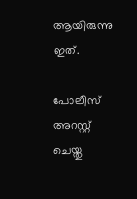ആയിരുന്നു ഇത്.

പോലീസ് അറസ്റ്റ് ചെയ്തു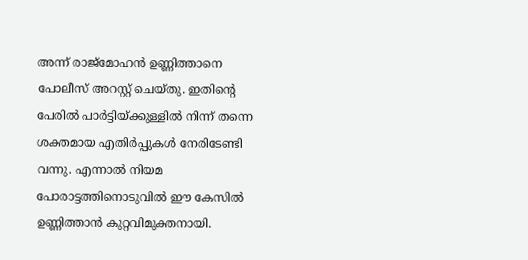അന്ന് രാജ്‌മോഹന്‍ ഉണ്ണിത്താനെ പോലീസ് അറസ്റ്റ് ചെയ്തു. ഇതിന്റെ പേരില്‍ പാര്‍ട്ടിയ്ക്കുള്ളില്‍ നിന്ന് തന്നെ ശക്തമായ എതിര്‍പ്പുകള്‍ നേരിടേണ്ടി വന്നു. എന്നാല്‍ നിയമ പോരാട്ടത്തിനൊടുവില്‍ ഈ കേസില്‍ ഉണ്ണിത്താന്‍ കുറ്റവിമുക്തനായി.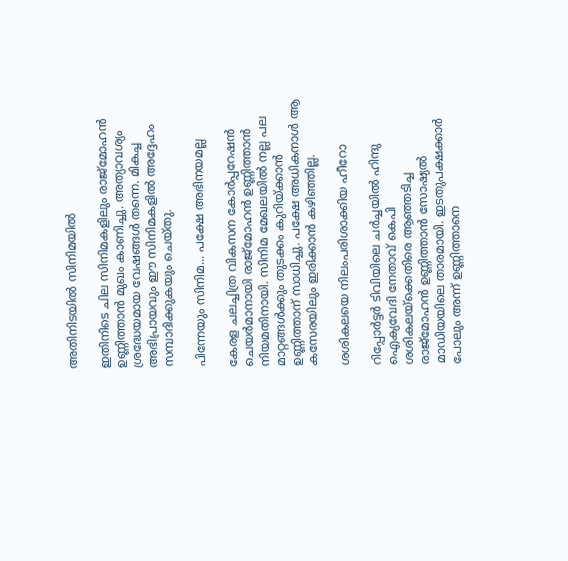അതിനിടയില്‍ സിനിമയില്‍

ഇതിനിടെ ചില സിനിമകളിലും രാജ്‌മോഹന്‍ ഉണ്ണിത്താന്‍ മുഖം കാണിച്ചു. അത്യാവശ്യം ശ്രദ്ധേയമായ വേഷങ്ങള്‍ തന്നെ. മികച്ച അഭിപ്രായവും ഈ സിനിമകളില്‍ അദ്ദേഹം സമ്പാദിക്കുകയും ചെയ്തു.

പിന്നേയും സിനിമ... പക്ഷേ അഭിനയമല്ല

കേരള ചലച്ചിത്ര വികസന കോര്‍പ്പറേഷന്‍ ചെയര്‍മാനായി രാജ്‌മോഹന്‍ ഉണ്ണിത്താന്‍ നിയമതിനായി. സിനിമ മേഖലയില്‍ നല്ല പല മാറ്റങ്ങള്‍ക്കും തുടക്കം കുറിയ്ക്കാന്‍ ഉണ്ണിത്താന് സാധിച്ചു. പക്ഷേ അധികനാള്‍ ആ കസേരയിലും ഇരിക്കാന്‍ കഴിഞ്ഞില്ല.

ശശികലയെ നിലംപരിശാക്കിയ ഹീറോ

റിപ്പോര്‍ട്ടര്‍ ടിവിയിലെ ചര്‍ച്ചയില്‍ ഹിന്ദു ഐക്യവേദി നേതാവ് കെപി ശശികലയ്‌ക്കെതിരെ ആഞ്ഞടിച്ച രാജ്‌മോഹന്‍ ഉണ്ണിത്താന്‍ സോഷ്യല്‍ മാഡിയയിലെ താരമായി. ഇടതുപക്ഷക്കാര്‍ പോലും അന്ന് ഉണ്ണിത്താനെ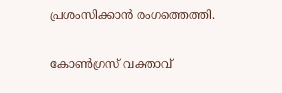പ്രശംസിക്കാന്‍ രംഗത്തെത്തി.

കോണ്‍ഗ്രസ് വക്താവ്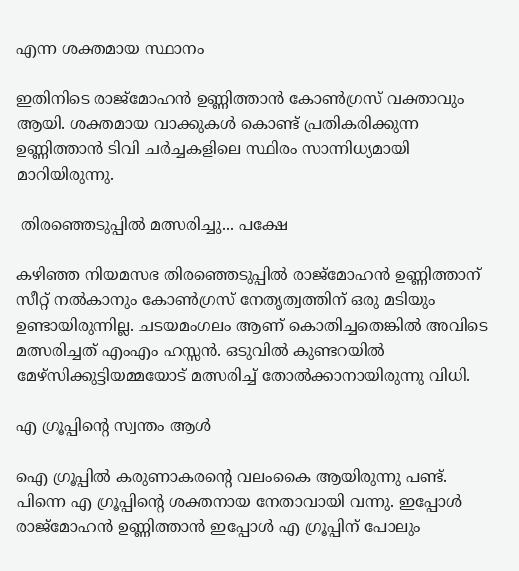എന്ന ശക്തമായ സ്ഥാനം

ഇതിനിടെ രാജ്‌മോഹന്‍ ഉണ്ണിത്താന്‍ കോണ്‍ഗ്രസ് വക്താവും ആയി. ശക്തമായ വാക്കുകള്‍ കൊണ്ട് പ്രതികരിക്കുന്ന ഉണ്ണിത്താന്‍ ടിവി ചര്‍ച്ചകളിലെ സ്ഥിരം സാന്നിധ്യമായി മാറിയിരുന്നു.

 തിരഞ്ഞെടുപ്പില്‍ മത്സരിച്ചു... പക്ഷേ

കഴിഞ്ഞ നിയമസഭ തിരഞ്ഞെടുപ്പില്‍ രാജ്‌മോഹന്‍ ഉണ്ണിത്താന് സീറ്റ് നല്‍കാനും കോണ്‍ഗ്രസ് നേതൃത്വത്തിന് ഒരു മടിയും ഉണ്ടായിരുന്നില്ല. ചടയമംഗലം ആണ് കൊതിച്ചതെങ്കില്‍ അവിടെ മത്സരിച്ചത് എംഎം ഹസ്സന്‍. ഒടുവില്‍ കുണ്ടറയില്‍ മേഴ്‌സിക്കുട്ടിയമ്മയോട് മത്സരിച്ച് തോല്‍ക്കാനായിരുന്നു വിധി.

എ ഗ്രൂപ്പിന്റെ സ്വന്തം ആള്‍

ഐ ഗ്രൂപ്പില്‍ കരുണാകരന്റെ വലംകൈ ആയിരുന്നു പണ്ട്. പിന്നെ എ ഗ്രൂപ്പിന്റെ ശക്തനായ നേതാവായി വന്നു. ഇപ്പോള്‍ രാജ്‌മോഹന്‍ ഉണ്ണിത്താന്‍ ഇപ്പോള്‍ എ ഗ്രൂപ്പിന് പോലും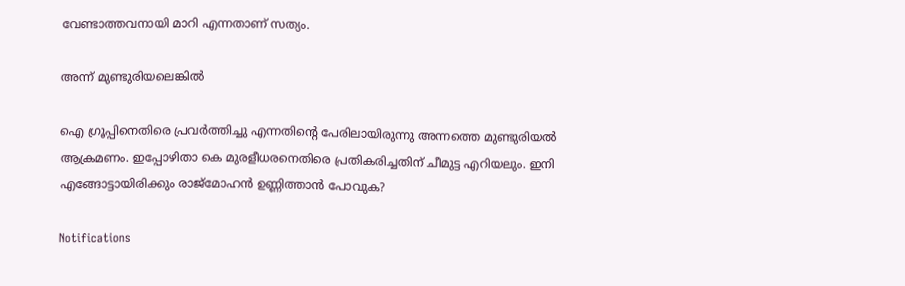വേണ്ടാത്തവനായി മാറി എന്നതാണ് സത്യം.

അന്ന് മുണ്ടുരിയലെങ്കില്‍

ഐ ഗ്രൂപ്പിനെതിരെ പ്രവര്‍ത്തിച്ചു എന്നതിന്റെ പേരിലായിരുന്നു അന്നത്തെ മുണ്ടുരിയല്‍ ആക്രമണം. ഇപ്പോഴിതാ കെ മുരളീധരനെതിരെ പ്രതികരിച്ചതിന് ചീമുട്ട എറിയലും. ഇനി എങ്ങോട്ടായിരിക്കും രാജ്‌മോഹന്‍ ഉണ്ണിത്താന്‍ പോവുക?

Notifications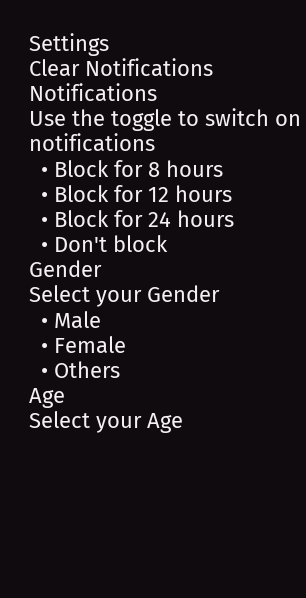Settings
Clear Notifications
Notifications
Use the toggle to switch on notifications
  • Block for 8 hours
  • Block for 12 hours
  • Block for 24 hours
  • Don't block
Gender
Select your Gender
  • Male
  • Female
  • Others
Age
Select your Age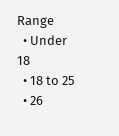Range
  • Under 18
  • 18 to 25
  • 26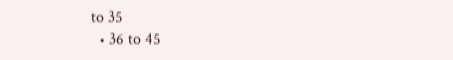to 35
  • 36 to 45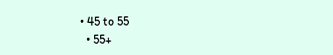• 45 to 55
  • 55+